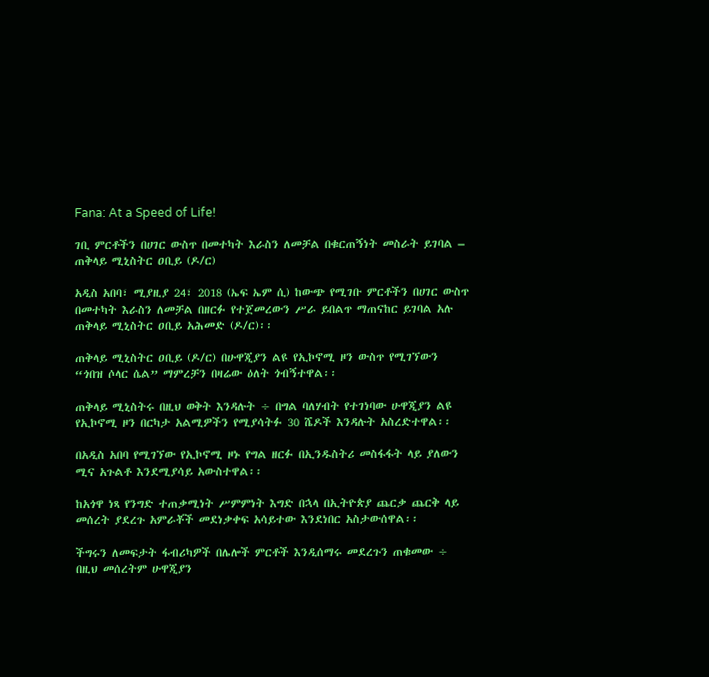Fana: At a Speed of Life!

ገቢ ምርቶችን በሀገር ውስጥ በመተካት እራስን ለመቻል በቁርጠኝነት መስራት ይገባል – ጠቅላይ ሚኒስትር ዐቢይ (ዶ/ር)

አዲስ አበባ፣ ሚያዚያ 24፣ 2018 (ኤፍ ኤም ሲ) ከውጭ የሚገቡ ምርቶችን በሀገር ውስጥ በመተካት እራስን ለመቻል በዘርፉ የተጀመረውን ሥራ ይበልጥ ማጠናከር ይገባል አሉ ጠቅላይ ሚኒስትር ዐቢይ አሕመድ (ዶ/ር)፡፡

ጠቅላይ ሚኒስትር ዐቢይ (ዶ/ር) በሁዋጂያን ልዩ የኢኮኖሚ ዞን ውስጥ የሚገኘውን “ጎበዝ ሶላር ሴል” ማምረቻን በዛሬው ዕለት ጎብኝተዋል፡፡

ጠቅላይ ሚኒስትሩ በዚህ ወቅት እንዳሉት ÷ በግል ባለሃብት የተገነባው ሁዋጂያን ልዩ የኢኮኖሚ ዞን በርካታ አልሚዎችን የሚያሳትፉ 30 ሼዶች እንዳሉት አስረድተዋል፡፡

በአዲስ አበባ የሚገኘው የኢኮኖሚ ዞኑ የግል ዘርፉ በኢንዱስትሪ መስፋፋት ላይ ያለውን ሚና አጉልቶ እንደሚያሳይ አውስተዋል፡፡

ከአጎዋ ነጻ የንግድ ተጠቃሚነት ሥምምነት እግድ በኋላ በኢትዮጵያ ጨርቃ ጨርቅ ላይ መሰረት ያደረጉ አምራቾች መደነቃቀፍ አሳይተው እንደነበር አስታውሰዋል፡፡

ችግሩን ለመፍታት ፋብሪካዎች በሌሎች ምርቶች እንዲሰማሩ መደረጉን ጠቁመው ÷ በዚህ መሰረትም ሁዋጂያን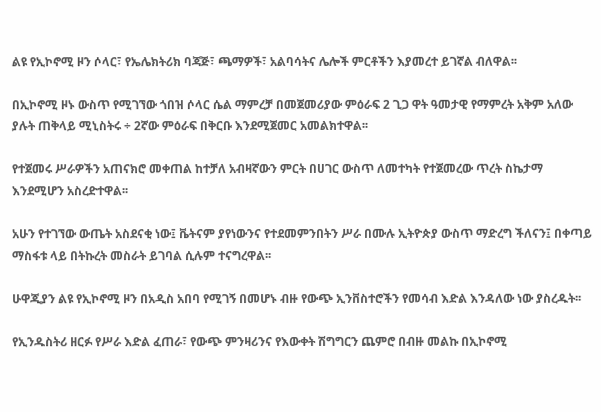ልዩ የኢኮኖሚ ዞን ሶላር፣ የኤሌክትሪክ ባጃጅ፣ ጫማዎች፣ አልባሳትና ሌሎች ምርቶችን እያመረተ ይገኛል ብለዋል፡፡

በኢኮኖሚ ዞኑ ውስጥ የሚገኘው ጎበዝ ሶላር ሴል ማምረቻ በመጀመሪያው ምዕራፍ 2 ጊጋ ዋት ዓመታዊ የማምረት አቅም አለው ያሉት ጠቅላይ ሚኒስትሩ ÷ 2ኛው ምዕራፍ በቅርቡ እንደሚጀመር አመልክተዋል፡፡

የተጀመሩ ሥራዎችን አጠናክሮ መቀጠል ከተቻለ አብዛኛውን ምርት በሀገር ውስጥ ለመተካት የተጀመረው ጥረት ስኬታማ እንደሚሆን አስረድተዋል፡፡

አሁን የተገኘው ውጤት አስደናቂ ነው፤ ቬትናም ያየነውንና የተደመምንበትን ሥራ በሙሉ ኢትዮጵያ ውስጥ ማድረግ ችለናን፤ በቀጣይ ማስፋቱ ላይ በትኩረት መስራት ይገባል ሲሉም ተናግረዋል፡፡

ሁዋጂያን ልዩ የኢኮኖሚ ዞን በአዲስ አበባ የሚገኝ በመሆኑ ብዙ የውጭ ኢንቨስተሮችን የመሳብ እድል እንዳለው ነው ያስረዱት፡፡

የኢንዱስትሪ ዘርፉ የሥራ እድል ፈጠራ፣ የውጭ ምንዛሪንና የእውቀት ሽግግርን ጨምሮ በብዙ መልኩ በኢኮኖሚ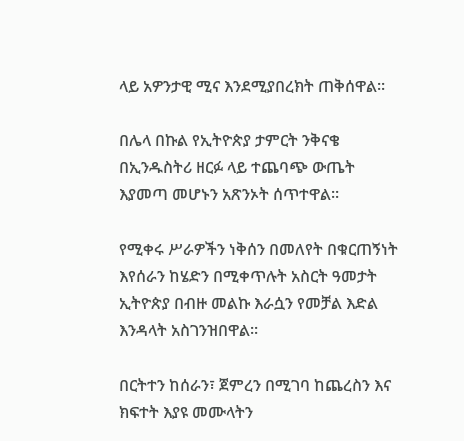ላይ አዎንታዊ ሚና እንደሚያበረክት ጠቅሰዋል፡፡

በሌላ በኩል የኢትዮጵያ ታምርት ንቅናቄ በኢንዱስትሪ ዘርፉ ላይ ተጨባጭ ውጤት እያመጣ መሆኑን አጽንኦት ሰጥተዋል፡፡

የሚቀሩ ሥራዎችን ነቅሰን በመለየት በቁርጠኝነት እየሰራን ከሄድን በሚቀጥሉት አስርት ዓመታት ኢትዮጵያ በብዙ መልኩ እራሷን የመቻል እድል እንዳላት አስገንዝበዋል፡፡

በርትተን ከሰራን፣ ጀምረን በሚገባ ከጨረስን እና ክፍተት እያዩ መሙላትን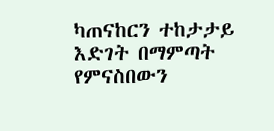ካጠናከርን ተከታታይ እድገት በማምጣት የምናስበውን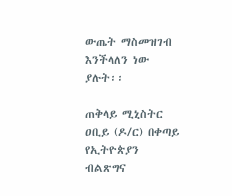ውጤት ማስመዝገብ እንችላለን ነው ያሉት፡፡

ጠቅላይ ሚኒስትር ዐቢይ (ዶ/ር) በቀጣይ የኢትዮጵያን ብልጽግና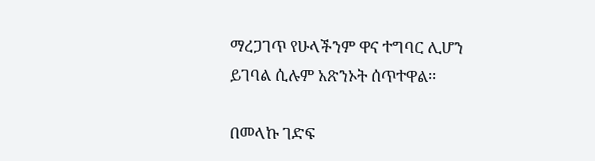ማረጋገጥ የሁላችንም ዋና ተግባር ሊሆን ይገባል ሲሉም አጽንኦት ሰጥተዋል፡፡

በመላኩ ገድፍ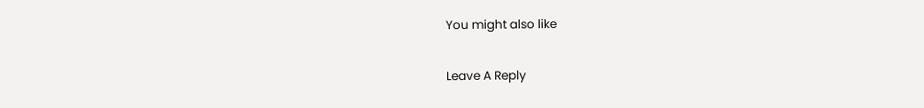You might also like

Leave A Reply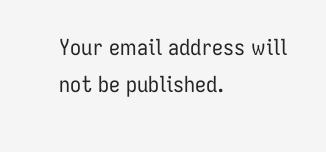Your email address will not be published.